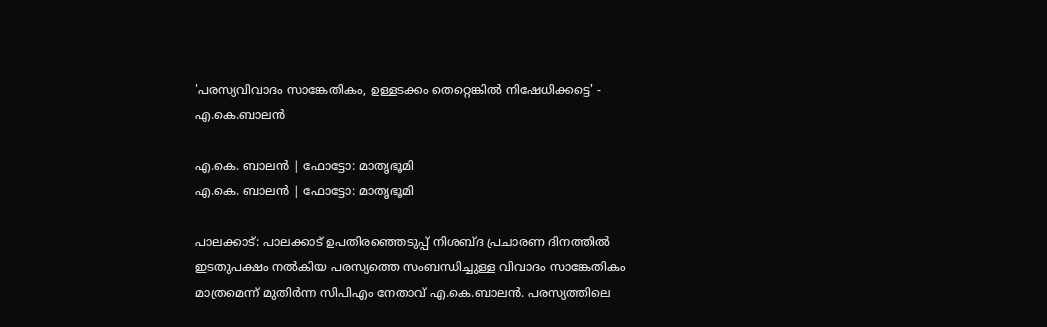'പരസ്യവിവാദം സാങ്കേതികം, ഉള്ളടക്കം തെറ്റെങ്കില്‍ നിഷേധിക്കട്ടെ' - എ.കെ.ബാലന്‍

എ.കെ. ബാലൻ | ഫോട്ടോ: മാതൃഭൂമി
എ.കെ. ബാലൻ | ഫോട്ടോ: മാതൃഭൂമി

പാലക്കാട്: പാലക്കാട് ഉപതിരഞ്ഞെടുപ്പ് നിശബ്ദ പ്രചാരണ ദിനത്തില്‍ ഇടതുപക്ഷം നല്‍കിയ പരസ്യത്തെ സംബന്ധിച്ചുള്ള വിവാദം സാങ്കേതികം മാത്രമെന്ന് മുതിര്‍ന്ന സിപിഎം നേതാവ് എ.കെ.ബാലന്‍. പരസ്യത്തിലെ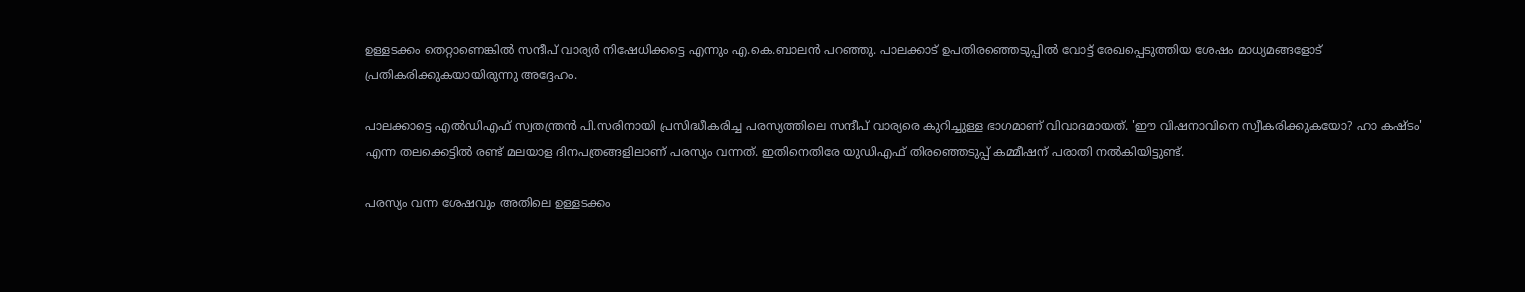ഉള്ളടക്കം തെറ്റാണെങ്കില്‍ സന്ദീപ് വാര്യര്‍ നിഷേധിക്കട്ടെ എന്നും എ.കെ.ബാലന്‍ പറഞ്ഞു. പാലക്കാട് ഉപതിരഞ്ഞെടുപ്പില്‍ വോട്ട് രേഖപ്പെടുത്തിയ ശേഷം മാധ്യമങ്ങളോട് പ്രതികരിക്കുകയായിരുന്നു അദ്ദേഹം.

പാലക്കാട്ടെ എല്‍ഡിഎഫ് സ്വതന്ത്രന്‍ പി.സരിനായി പ്രസിദ്ധീകരിച്ച പരസ്യത്തിലെ സന്ദീപ് വാര്യരെ കുറിച്ചുള്ള ഭാഗമാണ് വിവാദമായത്. 'ഈ വിഷനാവിനെ സ്വീകരിക്കുകയോ? ഹാ കഷ്ടം' എന്ന തലക്കെട്ടില്‍ രണ്ട് മലയാള ദിനപത്രങ്ങളിലാണ് പരസ്യം വന്നത്. ഇതിനെതിരേ യുഡിഎഫ് തിരഞ്ഞെടുപ്പ് കമ്മീഷന് പരാതി നല്‍കിയിട്ടുണ്ട്.

പരസ്യം വന്ന ശേഷവും അതിലെ ഉള്ളടക്കം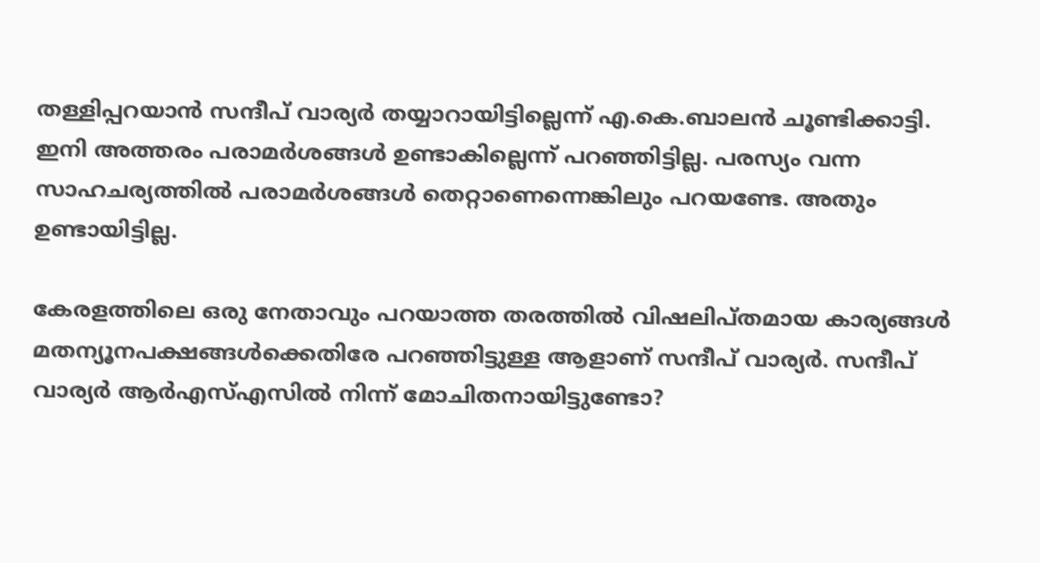തള്ളിപ്പറയാന്‍ സന്ദീപ് വാര്യര്‍ തയ്യാറായിട്ടില്ലെന്ന് എ.കെ.ബാലന്‍ ചൂണ്ടിക്കാട്ടി. ഇനി അത്തരം പരാമര്‍ശങ്ങള്‍ ഉണ്ടാകില്ലെന്ന് പറഞ്ഞിട്ടില്ല. പരസ്യം വന്ന സാഹചര്യത്തില്‍ പരാമര്‍ശങ്ങള്‍ തെറ്റാണെന്നെങ്കിലും പറയണ്ടേ. അതും ഉണ്ടായിട്ടില്ല.

കേരളത്തിലെ ഒരു നേതാവും പറയാത്ത തരത്തില്‍ വിഷലിപ്തമായ കാര്യങ്ങള്‍ മതന്യൂനപക്ഷങ്ങള്‍ക്കെതിരേ പറഞ്ഞിട്ടുള്ള ആളാണ് സന്ദീപ് വാര്യര്‍. സന്ദീപ് വാര്യര്‍ ആര്‍എസ്എസില്‍ നിന്ന് മോചിതനായിട്ടുണ്ടോ?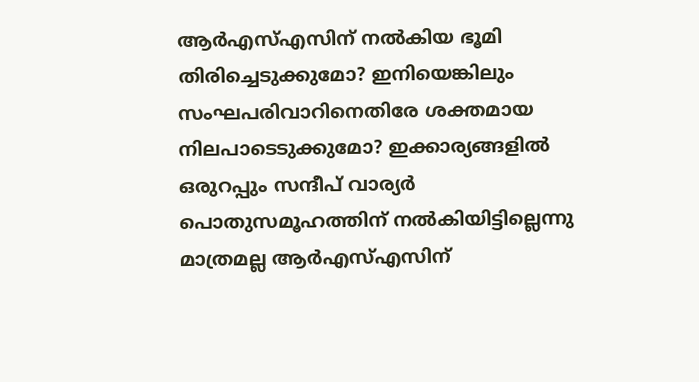ആര്‍എസ്എസിന് നല്‍കിയ ഭൂമി തിരിച്ചെടുക്കുമോ? ഇനിയെങ്കിലും സംഘപരിവാറിനെതിരേ ശക്തമായ നിലപാടെടുക്കുമോ? ഇക്കാര്യങ്ങളില്‍ ഒരുറപ്പും സന്ദീപ് വാര്യര്‍ പൊതുസമൂഹത്തിന് നല്‍കിയിട്ടില്ലെന്നു മാത്രമല്ല ആര്‍എസ്എസിന്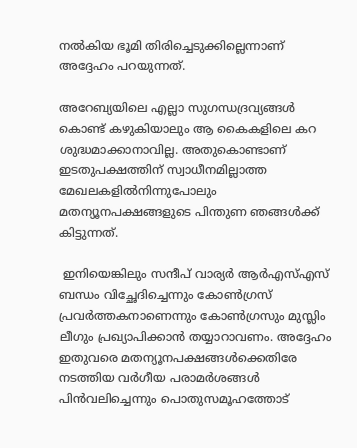നല്‍കിയ ഭൂമി തിരിച്ചെടുക്കില്ലെന്നാണ് അദ്ദേഹം പറയുന്നത്.

അറേബ്യയിലെ എല്ലാ സുഗന്ധദ്രവ്യങ്ങള്‍ കൊണ്ട് കഴുകിയാലും ആ കൈകളിലെ കറ ശുദ്ധമാക്കാനാവില്ല. അതുകൊണ്ടാണ് ഇടതുപക്ഷത്തിന് സ്വാധീനമില്ലാത്ത മേഖലകളില്‍നിന്നുപോലും മതന്യൂനപക്ഷങ്ങളുടെ പിന്തുണ ഞങ്ങള്‍ക്ക് കിട്ടുന്നത്.

 ഇനിയെങ്കിലും സന്ദീപ് വാര്യര്‍ ആര്‍എസ്എസ് ബന്ധം വിച്ഛേദിച്ചെന്നും കോണ്‍ഗ്രസ് പ്രവര്‍ത്തകനാണെന്നും കോണ്‍ഗ്രസും മുസ്ലിം ലീഗും പ്രഖ്യാപിക്കാന്‍ തയ്യാറാവണം. അദ്ദേഹം ഇതുവരെ മതന്യൂനപക്ഷങ്ങള്‍ക്കെതിരേ നടത്തിയ വര്‍ഗീയ പരാമര്‍ശങ്ങള്‍ പിന്‍വലിച്ചെന്നും പൊതുസമൂഹത്തോട്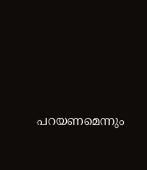പറയണമെന്നും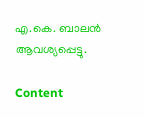എ.കെ. ബാലന്‍ ആവശ്യപ്പെട്ടു.

Content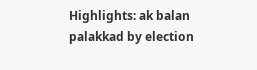Highlights: ak balan palakkad by election